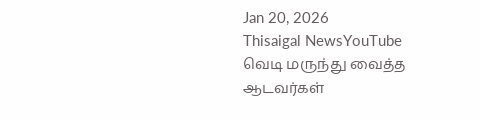Jan 20, 2026
Thisaigal NewsYouTube
வெடி மருந்து வைத்த ஆடவர்கள்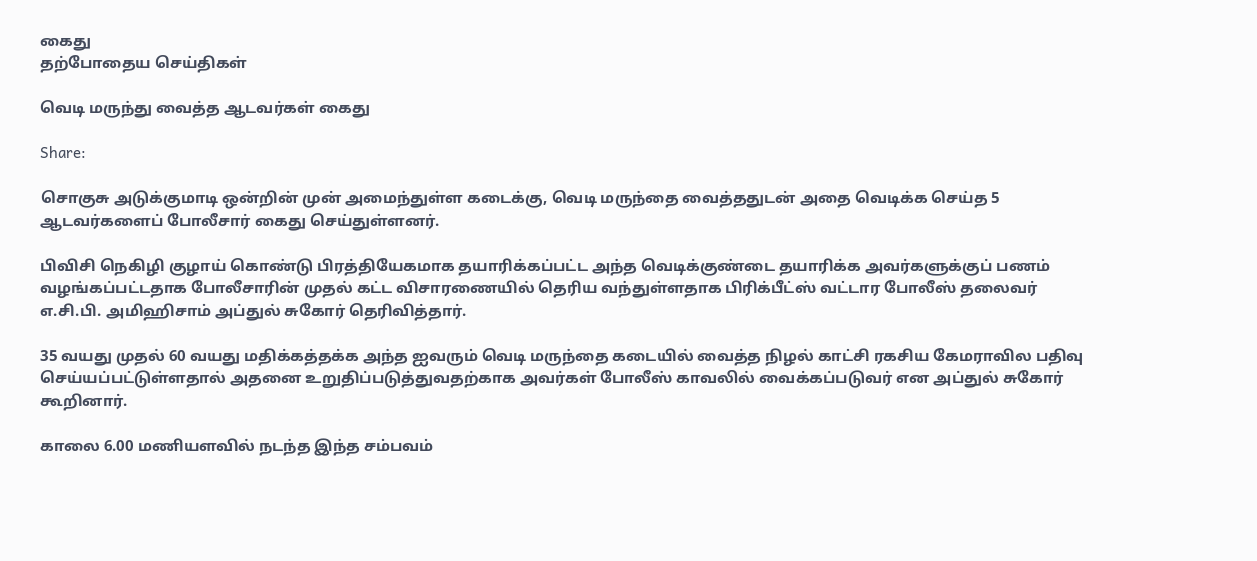கைது
தற்போதைய செய்திகள்

வெடி மருந்து வைத்த ஆடவர்கள் கைது

Share:

சொகுசு அடுக்குமாடி ஒன்றின் முன் அமைந்துள்ள கடைக்கு, வெடி மருந்தை வைத்ததுடன் அதை வெடிக்க செய்த 5 ஆடவர்களைப் போலீசார் கைது செய்துள்ளனர்.

பிவிசி நெகிழி குழாய் கொண்டு பிரத்தியேகமாக தயாரிக்கப்பட்ட அந்த வெடிக்குண்டை தயாரிக்க அவர்களுக்குப் பணம் வழங்கப்பட்டதாக போலீசாரின் முதல் கட்ட விசாரணையில் தெரிய வந்துள்ளதாக பிரிக்பீட்ஸ் வட்டார போலீஸ் தலைவர் எ.சி.பி. அமிஹிசாம் அப்துல் சுகோர் தெரிவித்தார்.

35 வயது முதல் 60 வயது மதிக்கத்தக்க அந்த ஐவரும் வெடி மருந்தை கடையில் வைத்த நிழல் காட்சி ரகசிய கேமராவில பதிவு செய்யப்பட்டுள்ளதால் அதனை உறுதிப்படுத்துவதற்காக அவர்கள் போலீஸ் காவலில் வைக்கப்படுவர் என அப்துல் சுகோர் கூறினார்.

காலை 6.00 மணியளவில் நடந்த இந்த சம்பவம்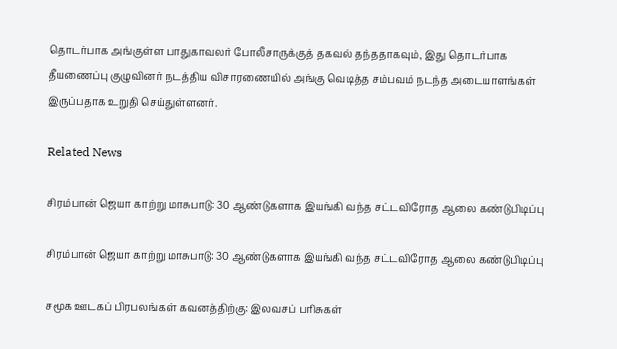தொடர்பாக அங்குள்ள பாதுகாவலர் போலீசாருக்குத் தகவல் தந்ததாகவும், இது தொடர்பாக தீயணைப்பு குழுவினர் நடத்திய விசாரணையில் அங்கு வெடித்த சம்பவம் நடந்த அடையாளங்கள் இருப்பதாக உறுதி செய்துள்ளனர்.

Related News

சிரம்பான் ஜெயா காற்று மாசுபாடு: 30 ஆண்டுகளாக இயங்கி வந்த சட்டவிரோத ஆலை கண்டுபிடிப்பு

சிரம்பான் ஜெயா காற்று மாசுபாடு: 30 ஆண்டுகளாக இயங்கி வந்த சட்டவிரோத ஆலை கண்டுபிடிப்பு

சமூக ஊடகப் பிரபலங்கள் கவனத்திற்கு: இலவசப் பரிசுகள்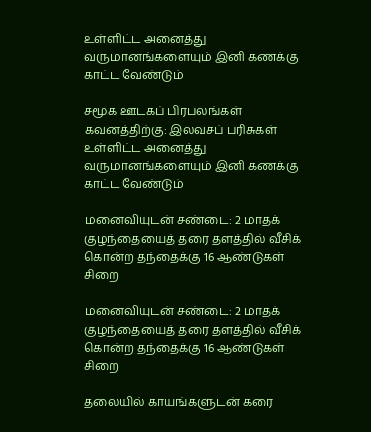உள்ளிட்ட அனைத்து வருமானங்களையும் இனி கணக்கு காட்ட வேண்டும்

சமூக ஊடகப் பிரபலங்கள் கவனத்திற்கு: இலவசப் பரிசுகள் உள்ளிட்ட அனைத்து வருமானங்களையும் இனி கணக்கு காட்ட வேண்டும்

மனைவியுடன் சண்டை: 2 மாதக் குழந்தையைத் தரை தளத்தில் வீசிக் கொன்ற தந்தைக்கு 16 ஆண்டுகள் சிறை

மனைவியுடன் சண்டை: 2 மாதக் குழந்தையைத் தரை தளத்தில் வீசிக் கொன்ற தந்தைக்கு 16 ஆண்டுகள் சிறை

தலையில் காயங்களுடன் கரை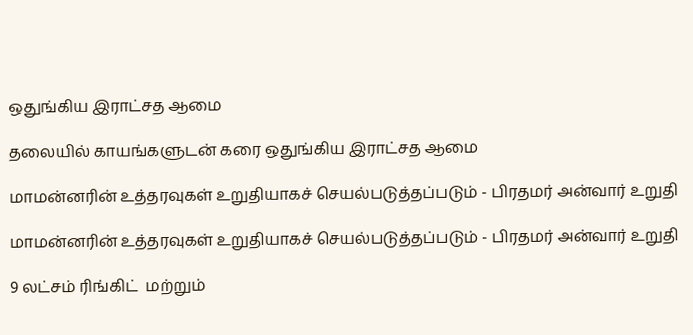ஒதுங்கிய இராட்சத ஆமை

தலையில் காயங்களுடன் கரை ஒதுங்கிய இராட்சத ஆமை

மாமன்னரின் உத்தரவுகள் உறுதியாகச் செயல்படுத்தப்படும் - பிரதமர் அன்வார் உறுதி

மாமன்னரின் உத்தரவுகள் உறுதியாகச் செயல்படுத்தப்படும் - பிரதமர் அன்வார் உறுதி

9 லட்சம் ரிங்கிட்  மற்றும்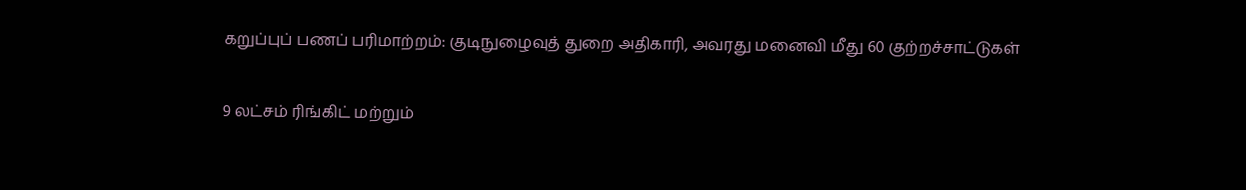கறுப்புப் பணப் பரிமாற்றம்: குடிநுழைவுத் துறை அதிகாரி, அவரது மனைவி மீது 60 குற்றச்சாட்டுகள்

9 லட்சம் ரிங்கிட் மற்றும்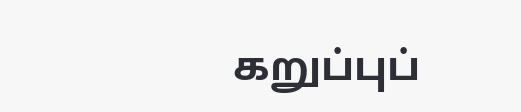கறுப்புப்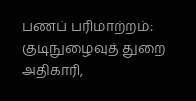பணப் பரிமாற்றம்: குடிநுழைவுத் துறை அதிகாரி,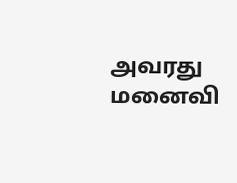அவரது மனைவி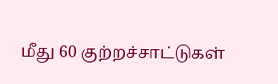மீது 60 குற்றச்சாட்டுகள்